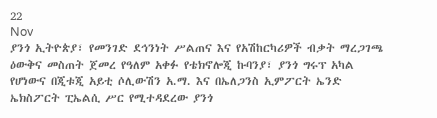22
Nov
ያንጎ ኢትዮጵያ፣ የመንገድ ደኅንነት ሥልጠና እና የአሽከርካሪዎች ብቃት ማረጋገጫ ዕውቅና መስጠት ጀመረ የዓለም አቀፉ የቴክኖሎጂ ኩባንያ፣ ያንጎ ግሩፕ አካል የሆነውና በጂቱጂ አይቲ ሶሊውሽን አ.ማ. እና በኤለጋንስ ኢምፖርት ኤንድ ኤክስፖርት ፒኤልሲ ሥር የሚተዳደረው ያንጎ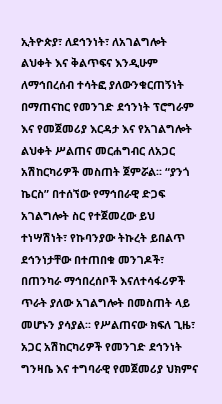ኢትዮጵያ፣ ለደኅንነት፣ ለአገልግሎት ልህቀት እና ቅልጥፍና እንዲሁም ለማኅበረሰብ ተሳትፎ ያለውንቁርጠኝነት በማጠናከር የመንገድ ደኅንነት ፕሮግራም እና የመጀመሪያ እርዳታ እና የአገልግሎት ልህቀት ሥልጠና መርሐግብር ለአጋር አሽከርካሪዎች መስጠት ጀምሯል፡፡ “ያንጎ ኬርስ” በተሰኘው የማኅበራዊ ድጋፍ አገልግሎት ስር የተጀመረው ይህ ተነሣሽነት፣ የኩባንያው ትኩረት ይበልጥ ደኅንነታቸው በተጠበቁ መንገዶች፣ በጠንካራ ማኅበረሰቦች እናለተሳፋሪዎች ጥራት ያለው አገልግሎት በመስጠት ላይ መሆኑን ያሳያል፡፡ የሥልጠናው ክፍለ ጊዜ፣ አጋር አሽከርካሪዎች የመንገድ ደኅንነት ግንዛቤ እና ተግባራዊ የመጀመሪያ ህክምና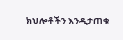ክህሎቶችን እንዲታጠቁ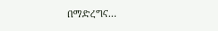በማድረግና…